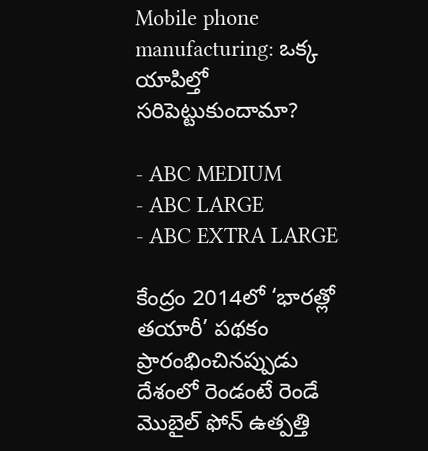Mobile phone manufacturing: ఒక్క యాపిల్తో సరిపెట్టుకుందామా?

- ABC MEDIUM
- ABC LARGE
- ABC EXTRA LARGE

కేంద్రం 2014లో ‘భారత్లో తయారీ’ పథకం ప్రారంభించినప్పుడు దేశంలో రెండంటే రెండే మొబైల్ ఫోన్ ఉత్పత్తి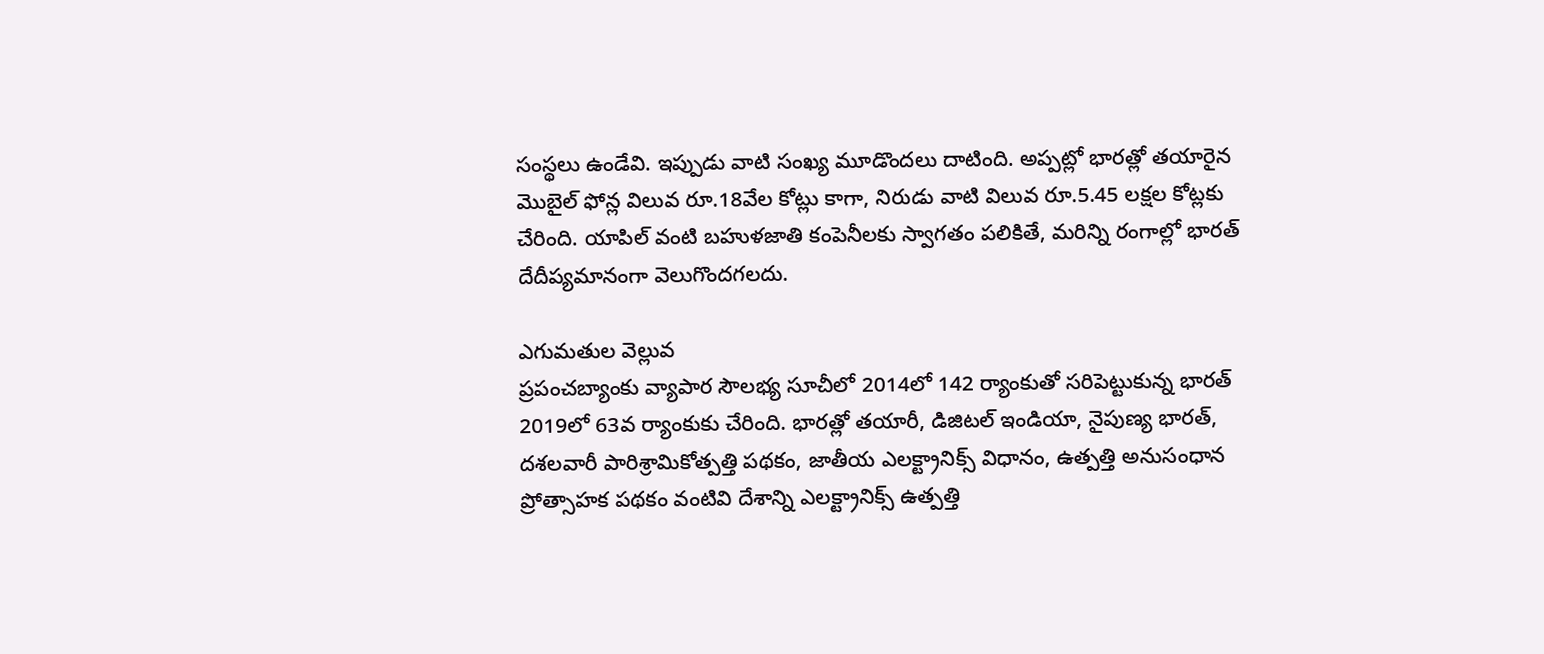సంస్థలు ఉండేవి. ఇప్పుడు వాటి సంఖ్య మూడొందలు దాటింది. అప్పట్లో భారత్లో తయారైన మొబైల్ ఫోన్ల విలువ రూ.18వేల కోట్లు కాగా, నిరుడు వాటి విలువ రూ.5.45 లక్షల కోట్లకు చేరింది. యాపిల్ వంటి బహుళజాతి కంపెనీలకు స్వాగతం పలికితే, మరిన్ని రంగాల్లో భారత్ దేదీప్యమానంగా వెలుగొందగలదు.

ఎగుమతుల వెల్లువ
ప్రపంచబ్యాంకు వ్యాపార సౌలభ్య సూచీలో 2014లో 142 ర్యాంకుతో సరిపెట్టుకున్న భారత్ 2019లో 63వ ర్యాంకుకు చేరింది. భారత్లో తయారీ, డిజిటల్ ఇండియా, నైపుణ్య భారత్, దశలవారీ పారిశ్రామికోత్పత్తి పథకం, జాతీయ ఎలక్ట్రానిక్స్ విధానం, ఉత్పత్తి అనుసంధాన ప్రోత్సాహక పథకం వంటివి దేశాన్ని ఎలక్ట్రానిక్స్ ఉత్పత్తి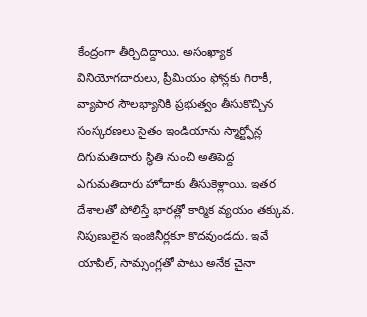కేంద్రంగా తీర్చిదిద్దాయి. అసంఖ్యాక వినియోగదారులు, ప్రీమియం ఫోన్లకు గిరాకీ, వ్యాపార సౌలభ్యానికి ప్రభుత్వం తీసుకొచ్చిన సంస్కరణలు సైతం ఇండియాను స్మార్ట్ఫోన్ల దిగుమతిదారు స్థితి నుంచి అతిపెద్ద ఎగుమతిదారు హోదాకు తీసుకెళ్లాయి. ఇతర దేశాలతో పోలిస్తే భారత్లో కార్మిక వ్యయం తక్కువ. నిపుణులైన ఇంజినీర్లకూ కొదవుండదు. ఇవే యాపిల్, సామ్సంగ్లతో పాటు అనేక చైనా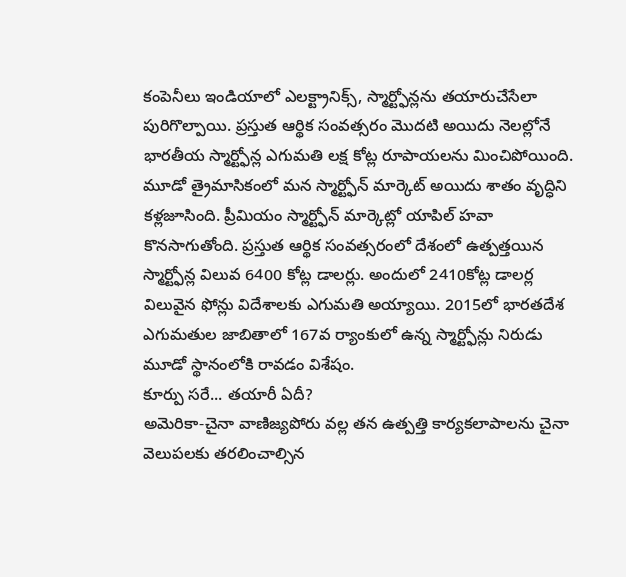కంపెనీలు ఇండియాలో ఎలక్ట్రానిక్స్, స్మార్ట్ఫోన్లను తయారుచేసేలా పురిగొల్పాయి. ప్రస్తుత ఆర్థిక సంవత్సరం మొదటి అయిదు నెలల్లోనే భారతీయ స్మార్ట్ఫోన్ల ఎగుమతి లక్ష కోట్ల రూపాయలను మించిపోయింది. మూడో త్రైమాసికంలో మన స్మార్ట్ఫోన్ మార్కెట్ అయిదు శాతం వృద్ధిని కళ్లజూసింది. ప్రీమియం స్మార్ట్ఫోన్ మార్కెట్లో యాపిల్ హవా కొనసాగుతోంది. ప్రస్తుత ఆర్థిక సంవత్సరంలో దేశంలో ఉత్పత్తయిన స్మార్ట్ఫోన్ల విలువ 6400 కోట్ల డాలర్లు. అందులో 2410కోట్ల డాలర్ల విలువైన ఫోన్లు విదేశాలకు ఎగుమతి అయ్యాయి. 2015లో భారతదేశ ఎగుమతుల జాబితాలో 167వ ర్యాంకులో ఉన్న స్మార్ట్ఫోన్లు నిరుడు మూడో స్థానంలోకి రావడం విశేషం.
కూర్పు సరే... తయారీ ఏదీ?
అమెరికా-చైనా వాణిజ్యపోరు వల్ల తన ఉత్పత్తి కార్యకలాపాలను చైనా వెలుపలకు తరలించాల్సిన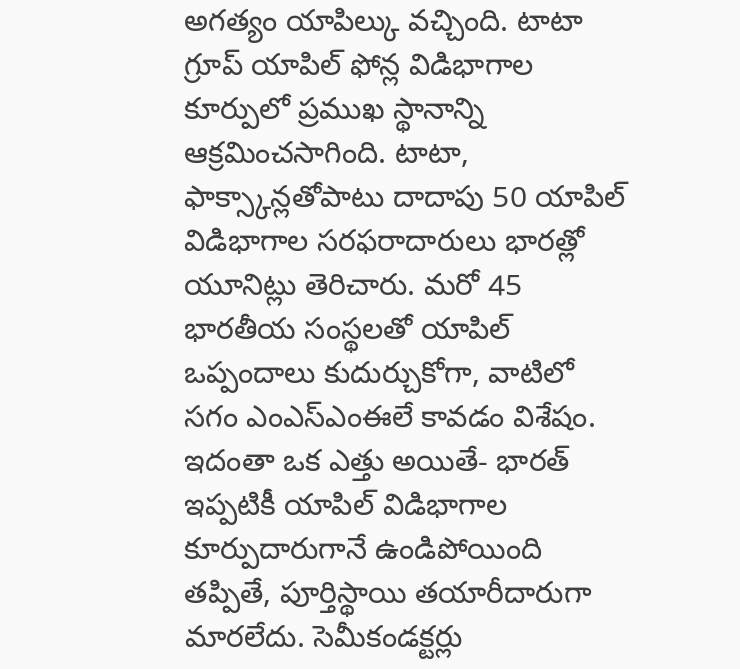అగత్యం యాపిల్కు వచ్చింది. టాటా గ్రూప్ యాపిల్ ఫోన్ల విడిభాగాల కూర్పులో ప్రముఖ స్థానాన్ని ఆక్రమించసాగింది. టాటా, ఫాక్స్కాన్లతోపాటు దాదాపు 50 యాపిల్ విడిభాగాల సరఫరాదారులు భారత్లో యూనిట్లు తెరిచారు. మరో 45 భారతీయ సంస్థలతో యాపిల్ ఒప్పందాలు కుదుర్చుకోగా, వాటిలో సగం ఎంఎస్ఎంఈలే కావడం విశేషం. ఇదంతా ఒక ఎత్తు అయితే- భారత్ ఇప్పటికీ యాపిల్ విడిభాగాల కూర్పుదారుగానే ఉండిపోయింది తప్పితే, పూర్తిస్థాయి తయారీదారుగా మారలేదు. సెమీకండక్టర్లు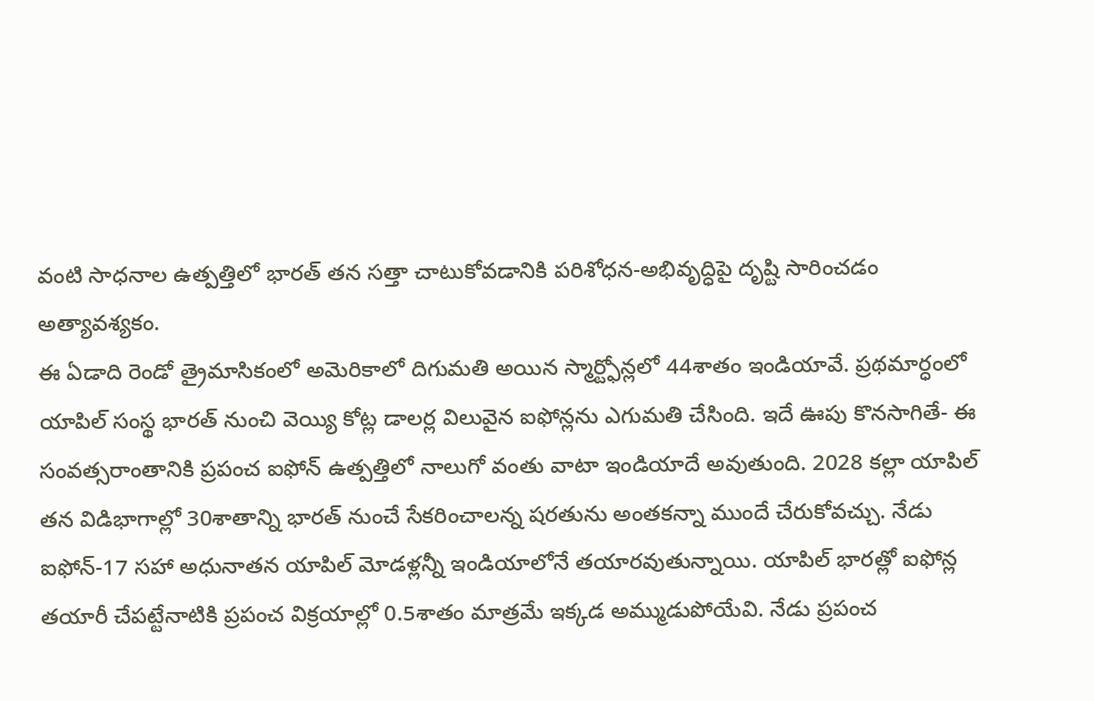వంటి సాధనాల ఉత్పత్తిలో భారత్ తన సత్తా చాటుకోవడానికి పరిశోధన-అభివృద్ధిపై దృష్టి సారించడం అత్యావశ్యకం.
ఈ ఏడాది రెండో త్రైమాసికంలో అమెరికాలో దిగుమతి అయిన స్మార్ట్ఫోన్లలో 44శాతం ఇండియావే. ప్రథమార్ధంలో యాపిల్ సంస్థ భారత్ నుంచి వెయ్యి కోట్ల డాలర్ల విలువైన ఐఫోన్లను ఎగుమతి చేసింది. ఇదే ఊపు కొనసాగితే- ఈ సంవత్సరాంతానికి ప్రపంచ ఐఫోన్ ఉత్పత్తిలో నాలుగో వంతు వాటా ఇండియాదే అవుతుంది. 2028 కల్లా యాపిల్ తన విడిభాగాల్లో 30శాతాన్ని భారత్ నుంచే సేకరించాలన్న షరతును అంతకన్నా ముందే చేరుకోవచ్చు. నేడు ఐఫోన్-17 సహా అధునాతన యాపిల్ మోడళ్లన్నీ ఇండియాలోనే తయారవుతున్నాయి. యాపిల్ భారత్లో ఐఫోన్ల తయారీ చేపట్టేనాటికి ప్రపంచ విక్రయాల్లో 0.5శాతం మాత్రమే ఇక్కడ అమ్ముడుపోయేవి. నేడు ప్రపంచ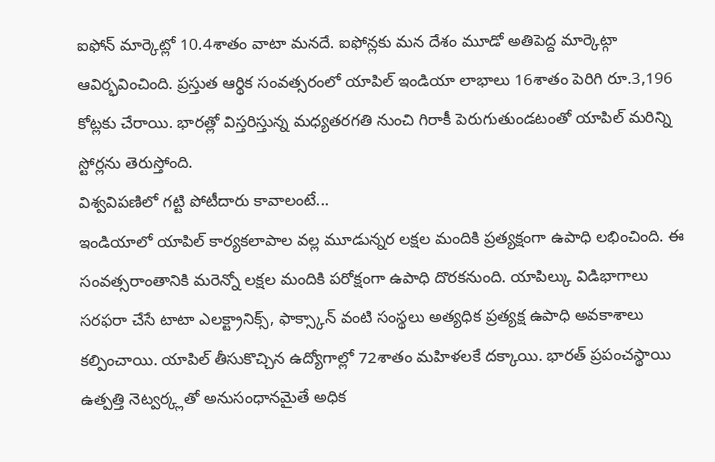ఐఫోన్ మార్కెట్లో 10.4శాతం వాటా మనదే. ఐఫోన్లకు మన దేశం మూడో అతిపెద్ద మార్కెట్గా ఆవిర్భవించింది. ప్రస్తుత ఆర్థిక సంవత్సరంలో యాపిల్ ఇండియా లాభాలు 16శాతం పెరిగి రూ.3,196 కోట్లకు చేరాయి. భారత్లో విస్తరిస్తున్న మధ్యతరగతి నుంచి గిరాకీ పెరుగుతుండటంతో యాపిల్ మరిన్ని స్టోర్లను తెరుస్తోంది.
విశ్వవిపణిలో గట్టి పోటీదారు కావాలంటే...
ఇండియాలో యాపిల్ కార్యకలాపాల వల్ల మూడున్నర లక్షల మందికి ప్రత్యక్షంగా ఉపాధి లభించింది. ఈ సంవత్సరాంతానికి మరెన్నో లక్షల మందికి పరోక్షంగా ఉపాధి దొరకనుంది. యాపిల్కు విడిభాగాలు సరఫరా చేసే టాటా ఎలక్ట్రానిక్స్, ఫాక్స్కాన్ వంటి సంస్థలు అత్యధిక ప్రత్యక్ష ఉపాధి అవకాశాలు కల్పించాయి. యాపిల్ తీసుకొచ్చిన ఉద్యోగాల్లో 72శాతం మహిళలకే దక్కాయి. భారత్ ప్రపంచస్థాయి ఉత్పత్తి నెట్వర్క్లతో అనుసంధానమైతే అధిక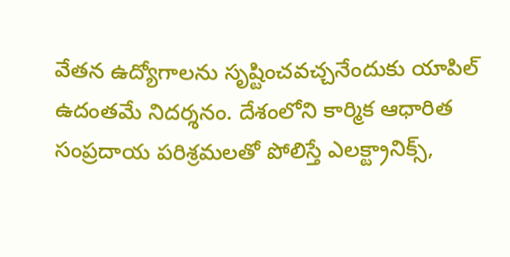వేతన ఉద్యోగాలను సృష్టించవచ్చనేందుకు యాపిల్ ఉదంతమే నిదర్శనం. దేశంలోని కార్మిక ఆధారిత సంప్రదాయ పరిశ్రమలతో పోలిస్తే ఎలక్ట్రానిక్స్,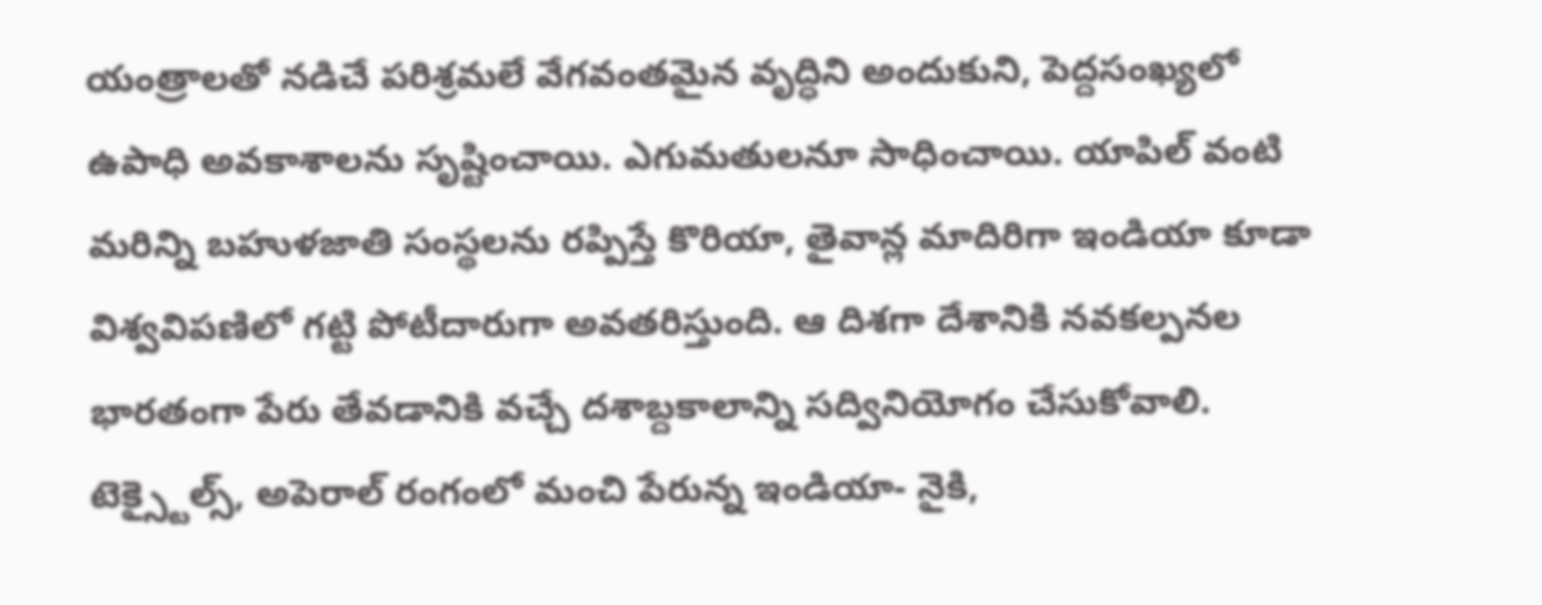యంత్రాలతో నడిచే పరిశ్రమలే వేగవంతమైన వృద్ధిని అందుకుని, పెద్దసంఖ్యలో ఉపాధి అవకాశాలను సృష్టించాయి. ఎగుమతులనూ సాధించాయి. యాపిల్ వంటి మరిన్ని బహుళజాతి సంస్థలను రప్పిస్తే కొరియా, తైవాన్ల మాదిరిగా ఇండియా కూడా విశ్వవిపణిలో గట్టి పోటీదారుగా అవతరిస్తుంది. ఆ దిశగా దేశానికి నవకల్పనల భారతంగా పేరు తేవడానికి వచ్చే దశాబ్దకాలాన్ని సద్వినియోగం చేసుకోవాలి. టెక్స్టైల్స్, అపెరాల్ రంగంలో మంచి పేరున్న ఇండియా- నైకి,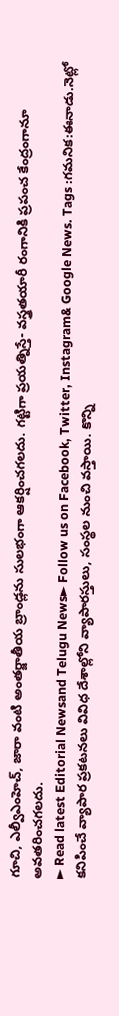గూచి, ఎల్వీఎంహెచ్, జారా వంటి అంతర్జాతీయ బ్రాండ్లను సులభంగా ఆకర్షించగలదు. గట్టిగా ప్రయత్నిస్తే- వస్త్రతయారీ రంగానికి ప్రపంచ కేంద్రంగానూ అవతరించగలదు.
► Read latest Editorial Newsand Telugu News► Follow us on Facebook, Twitter, Instagram& Google News. Tags :గమనిక:ఈనాడు.నెట్లో కనిపించే వ్యాపార ప్రకటనలు వివిధ దేశాల్లోని వ్యాపారస్తులు, సంస్థల నుంచి వస్తాయి. కొన్ని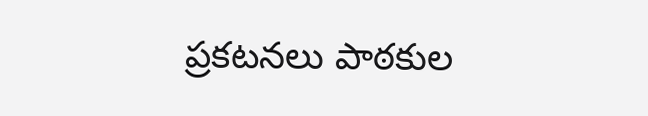ప్రకటనలు పాఠకుల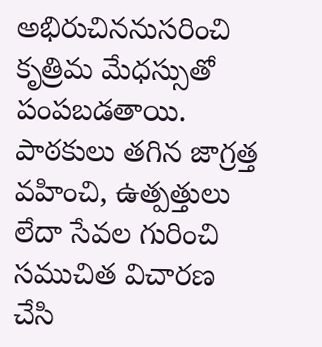అభిరుచిననుసరించి కృత్రిమ మేధస్సుతో పంపబడతాయి. పాఠకులు తగిన జాగ్రత్త వహించి, ఉత్పత్తులు లేదా సేవల గురించి సముచిత విచారణ చేసి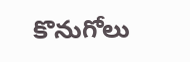కొనుగోలు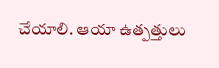చేయాలి. ఆయా ఉత్పత్తులు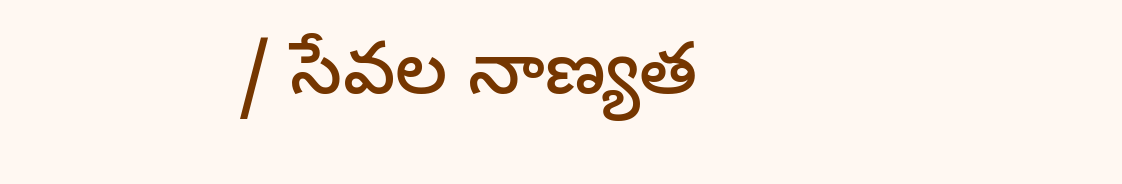/ సేవల నాణ్యత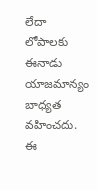లేదా లోపాలకు ఈనాడు యాజమాన్యం బాధ్యత వహించదు. ఈ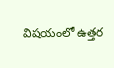విషయంలో ఉత్తర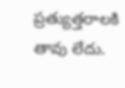ప్రత్యుత్తరాలకి తావు లేదు.